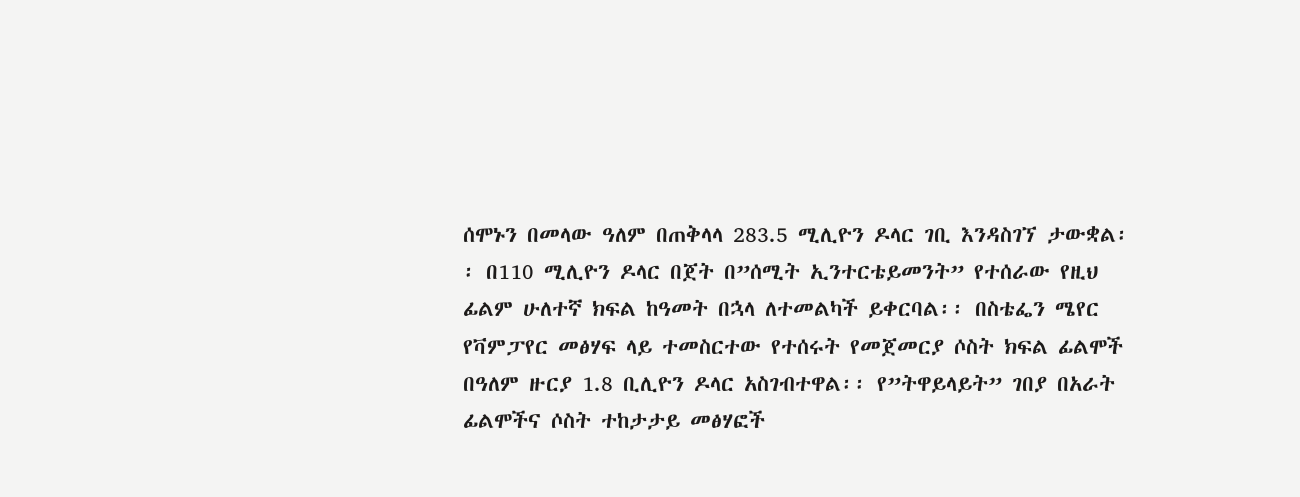ሰሞኑን በመላው ዓለም በጠቅላላ 283.5 ሚሊዮን ዶላር ገቢ እንዳስገኘ ታውቋል፡፡ በ110 ሚሊዮን ዶላር በጀት በ”ሰሚት ኢንተርቴይመንት” የተሰራው የዚህ ፊልም ሁለተኛ ክፍል ከዓመት በኋላ ለተመልካች ይቀርባል፡፡ በስቴፌን ሜየር የቫምፓየር መፅሃፍ ላይ ተመስርተው የተሰሩት የመጀመርያ ሶስት ክፍል ፊልሞች በዓለም ዙርያ 1.8 ቢሊዮን ዶላር አስገብተዋል፡፡ የ”ትዋይላይት” ገበያ በአራት ፊልሞችና ሶስት ተከታታይ መፅሃፎች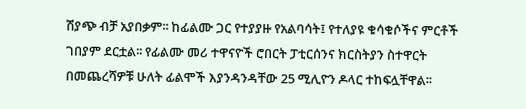ሽያጭ ብቻ አያበቃም፡፡ ከፊልሙ ጋር የተያያዙ የአልባሳት፤ የተለያዩ ቁሳቁሶችና ምርቶች ገበያም ደርቷል፡፡ የፊልሙ መሪ ተዋናዮች ሮበርት ፓቲርሰንና ክርስትያን ስተዋርት በመጨረሻዎቹ ሁለት ፊልሞች እያንዳንዳቸው 25 ሚሊዮን ዶላር ተከፍሏቸዋል፡፡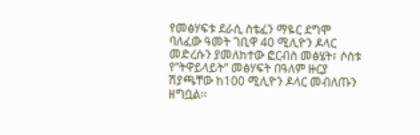የመፅሃፍቱ ደራሲ ስቴፈን ማዬር ደግሞ ባለፈው ዓመት ገቢዋ 40 ሚሊዮን ዶላር መድረሱን ያመለከተው ፎርብስ መፅሄት፣ ሶስቱ የ”ትዋይላይት” መፅሃፍት በዓለም ዙርያ ሽያጫቸው ከ100 ሚሊዮን ዶላር መብለጡን ዘግቧል፡፡